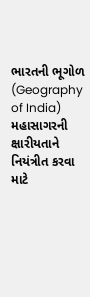ભારતની ભૂગોળ (Geography of India)
મહાસાગરની ક્ષારીયતાને નિયંત્રીત કરવા માટે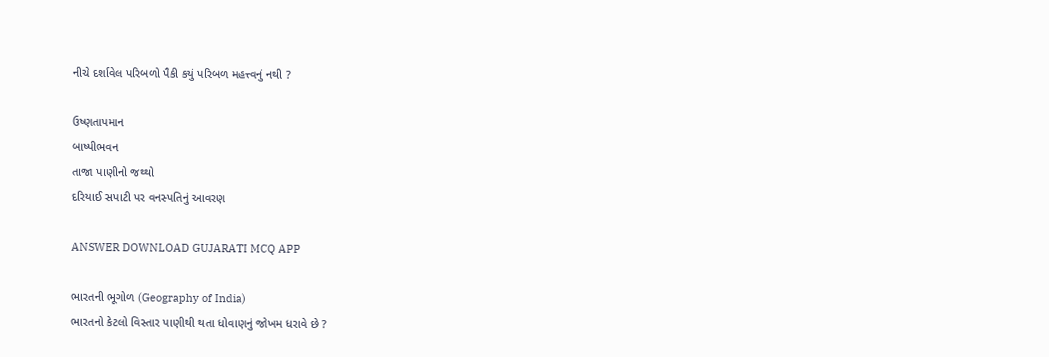નીચે દર્શાવેલ પરિબળો પૈકી કયું પરિબળ મહત્ત્વનું નથી ?

ઉષ્ણતાપમાન
બાષ્પીભવન
તાજા પાણીનો જથ્થો
દરિયાઈ સપાટી પર વનસ્પતિનું આવરણ

ANSWER DOWNLOAD GUJARATI MCQ APP

ભારતની ભૂગોળ (Geography of India)
ભારતનો કેટલો વિસ્તાર પાણીથી થતા ધોવાણનું જોખમ ધરાવે છે ?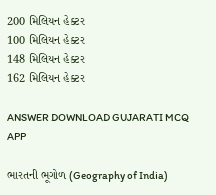200 મિલિયન હેક્ટર
100 મિલિયન હેક્ટર
148 મિલિયન હેક્ટર
162 મિલિયન હેક્ટર

ANSWER DOWNLOAD GUJARATI MCQ APP

ભારતની ભૂગોળ (Geography of India)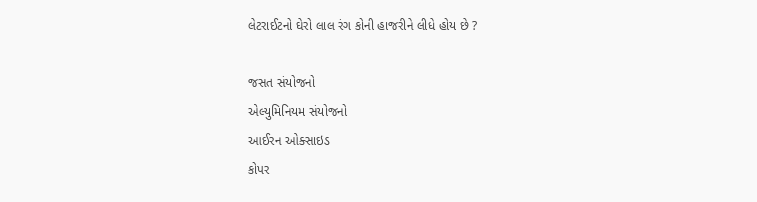લેટરાઈટનો ઘેરો લાલ રંગ કોની હાજરીને લીધે હોય છે ?

જસત સંયોજનો
એલ્યુમિનિયમ સંયોજનો
આઈરન ઓક્સાઇડ
કોપર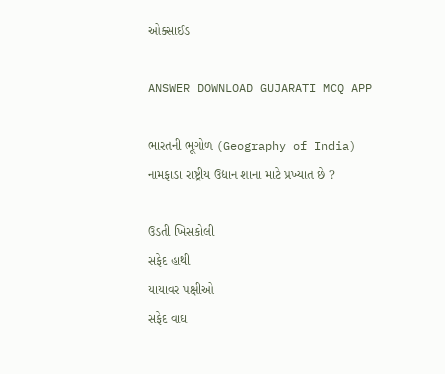ઓક્સાઈડ

ANSWER DOWNLOAD GUJARATI MCQ APP

ભારતની ભૂગોળ (Geography of India)
નામફાડા રાષ્ટ્રીય ઉદ્યાન શાના માટે પ્રખ્યાત છે ?

ઉડતી ખિસકોલી
સફેદ હાથી
યાયાવર પક્ષીઓ
સફેદ વાઘ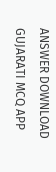ANSWER DOWNLOAD GUJARATI MCQ APP